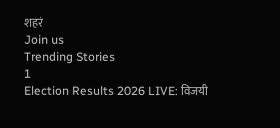शहरं
Join us
Trending Stories
1
Election Results 2026 LIVE: विजयी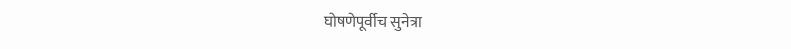घोषणेपूर्वीच सुनेत्रा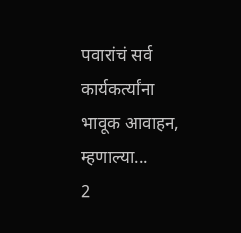पवारांचं सर्व कार्यकर्त्यांना भावूक आवाहन, म्हणाल्या...
2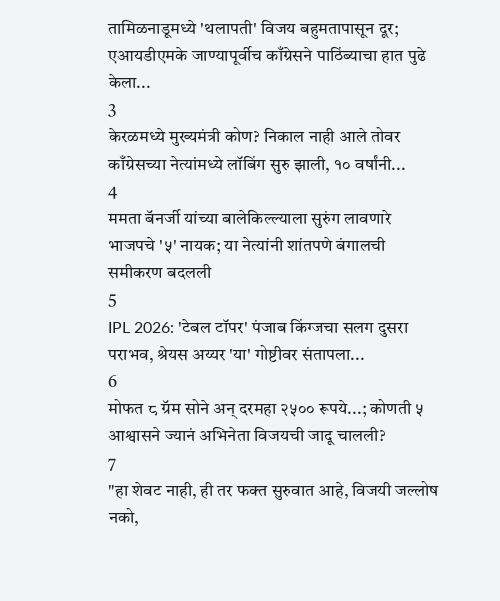तामिळनाडूमध्ये 'थलापती' विजय बहुमतापासून दूर; एआयडीएमके जाण्यापूर्वीच काँग्रेसने पाठिंब्याचा हात पुढे केला...
3
केरळमध्ये मुख्यमंत्री कोण? निकाल नाही आले तोवर काँग्रेसच्या नेत्यांमध्ये लॉबिंग सुरु झाली, १० वर्षांनी...
4
ममता बॅनर्जी यांच्या बालेकिल्ल्याला सुरुंग लावणारे भाजपचे '५' नायक; या नेत्यांनी शांतपणे बंगालची समीकरण बदलली
5
IPL 2026: 'टेबल टॉपर' पंजाब किंग्जचा सलग दुसरा पराभव, श्रेयस अय्यर 'या' गोष्टीवर संतापला...
6
मोफत ८ ग्रॅम सोने अन् दरमहा २५०० रूपये...; कोणती ५ आश्वासने ज्यानं अभिनेता विजयची जादू चालली?
7
"हा शेवट नाही, ही तर फक्त सुरुवात आहे, विजयी जल्लोष नको,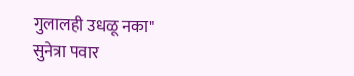गुलालही उधळू नका" सुनेत्रा पवार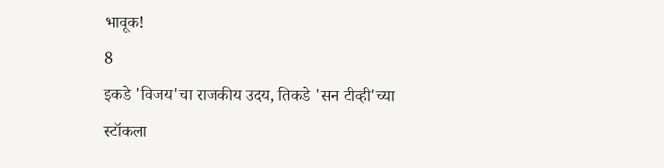भावूक!
8
इकडे 'विजय'चा राजकीय उदय, तिकडे 'सन टीव्ही'च्या स्टॉकला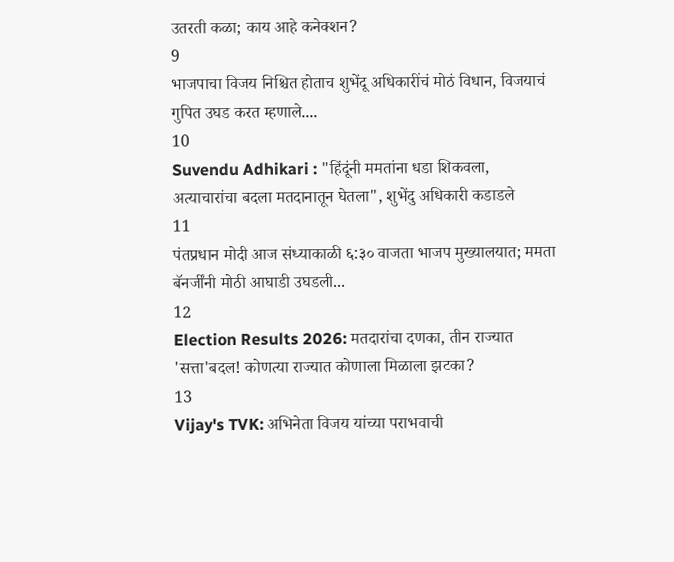उतरती कळा; काय आहे कनेक्शन?
9
भाजपाचा विजय निश्चित होताच शुभेंदू अधिकारींचं मोठं विधान, विजयाचं गुपित उघड करत म्हणाले....
10
Suvendu Adhikari : "हिंदूंनी ममतांना धडा शिकवला, अत्याचारांचा बदला मतदानातून घेतला", शुभेंदु अधिकारी कडाडले
11
पंतप्रधान मोदी आज संध्याकाळी ६:३० वाजता भाजप मुख्यालयात; ममता बॅनर्जींनी मोठी आघाडी उघडली...
12
Election Results 2026: मतदारांचा दणका, तीन राज्यात 'सत्ता'बदल! कोणत्या राज्यात कोणाला मिळाला झटका?
13
Vijay's TVK: अभिनेता विजय यांच्या पराभवाची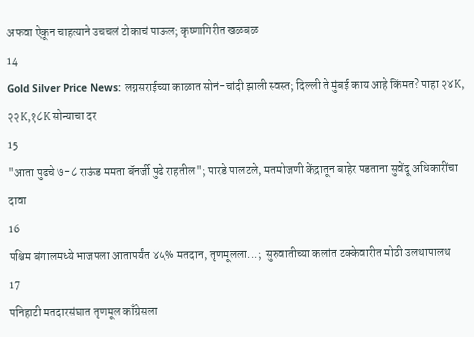अफवा ऐकून चाहत्याने उचचलं टोकाचं पाऊल; कृष्णागिरीत खळबळ
14
Gold Silver Price News: लग्नसराईच्या काळात सोनं-चांदी झाली स्वस्त; दिल्ली ते मुंबई काय आहे किंमत? पाहा २४K, २२K,१८K सोन्याचा दर
15
"आता पुढचे ७-८ राऊंड ममता बॅनर्जी पुढे राहतील"; पारडे पालटले, मतमोजणी केंद्रातून बाहेर पडताना सुवेंदू अधिकारींचा दावा
16
पश्चिम बंगालमध्ये भाजपला आतापर्यंत ४५% मतदान, तृणमूलला...;  सुरुवातीच्या कलांत टक्केवारीत मोठी उलथापालथ
17
पनिहाटी मतदारसंघात तृणमूल काँग्रेसला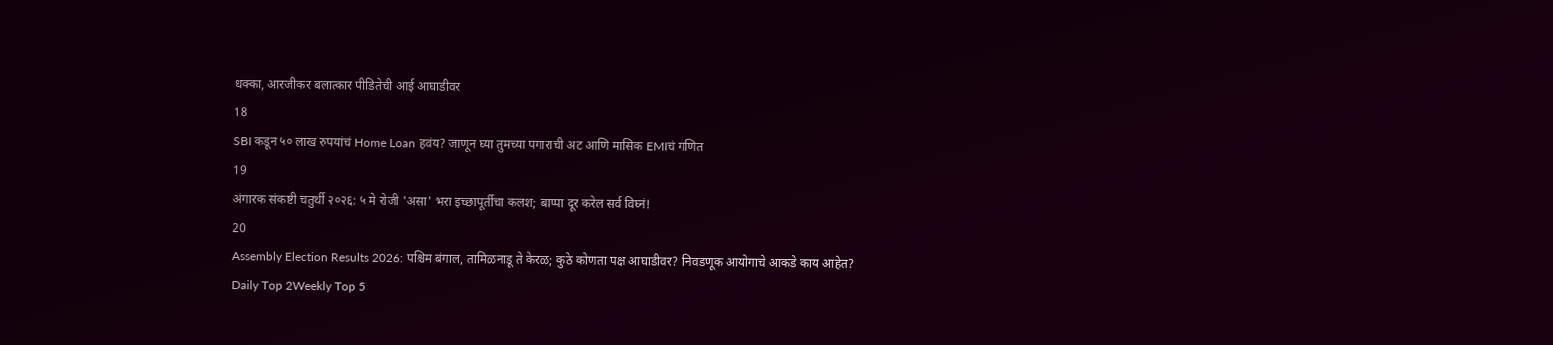धक्का, आरजीकर बलात्कार पीडितेची आई आघाडीवर
18
SBI कडून ५० लाख रुपयांचं Home Loan हवंय? जाणून घ्या तुमच्या पगाराची अट आणि मासिक EMIचं गणित
19
अंगारक संकष्टी चतुर्थी २०२६: ५ मे रोजी 'असा' भरा इच्छापूर्तीचा कलश; बाप्पा दूर करेल सर्व विघ्नं!
20
Assembly Election Results 2026: पश्चिम बंगाल, तामिळनाडू ते केरळ; कुठे कोणता पक्ष आघाडीवर? निवडणूक आयोगाचे आकडे काय आहेत?
Daily Top 2Weekly Top 5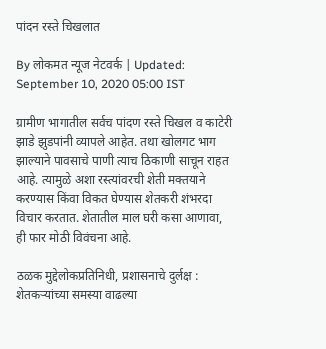पांदन रस्ते चिखलात

By लोकमत न्यूज नेटवर्क | Updated: September 10, 2020 05:00 IST

ग्रामीण भागातील सर्वच पांदण रस्ते चिखल व काटेरी झाडे झुडपांनी व्यापले आहेत. तथा खोलगट भाग झाल्याने पावसाचे पाणी त्याच ठिकाणी साचून राहत आहे. त्यामुळे अशा रस्त्यांवरची शेती मक्तयाने करण्यास किंवा विकत घेण्यास शेतकरी शंभरदा विचार करतात. शेतातील माल घरी कसा आणावा, ही फार मोठी विवंचना आहे.

ठळक मुद्देलोकप्रतिनिधी, प्रशासनाचे दुर्लक्ष : शेतकऱ्यांच्या समस्या वाढल्या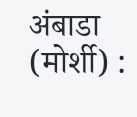अंबाडा (मोर्शी) :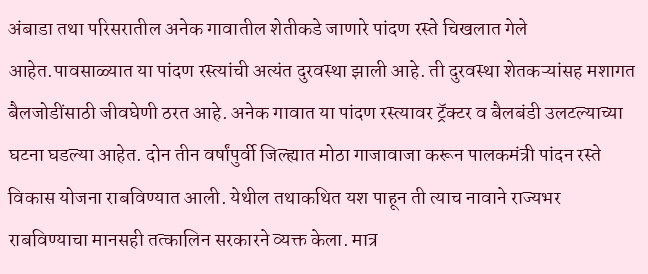अंबाडा तथा परिसरातील अनेक गावातील शेतीकडे जाणारे पांदण रस्ते चिखलात गेले आहेत.पावसाळ्यात या पांदण रस्त्यांची अत्यंत दुरवस्था झाली आहे. ती दुरवस्था शेतकऱ्यांसह मशागत बैलजोडींसाठी जीवघेणी ठरत आहे. अनेक गावात या पांदण रस्त्यावर ट्रॅक्टर व बैलबंडी उलटल्याच्या घटना घडल्या आहेत. दोन तीन वर्षांपुर्वी जिल्ह्यात मोठा गाजावाजा करून पालकमंत्री पांदन रस्ते विकास योजना राबविण्यात आली. येथील तथाकथित यश पाहून ती त्याच नावाने राज्यभर राबविण्याचा मानसही तत्कालिन सरकारने व्यक्त केला. मात्र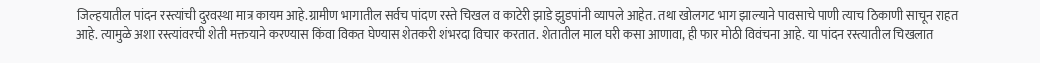जिल्हयातील पांदन रस्त्यांची दुरवस्था मात्र कायम आहे.ग्रामीण भागातील सर्वच पांदण रस्ते चिखल व काटेरी झाडे झुडपांनी व्यापले आहेत. तथा खोलगट भाग झाल्याने पावसाचे पाणी त्याच ठिकाणी साचून राहत आहे. त्यामुळे अशा रस्त्यांवरची शेती मक्तयाने करण्यास किंवा विकत घेण्यास शेतकरी शंभरदा विचार करतात. शेतातील माल घरी कसा आणावा, ही फार मोठी विवंचना आहे. या पांदन रस्त्यातील चिखलात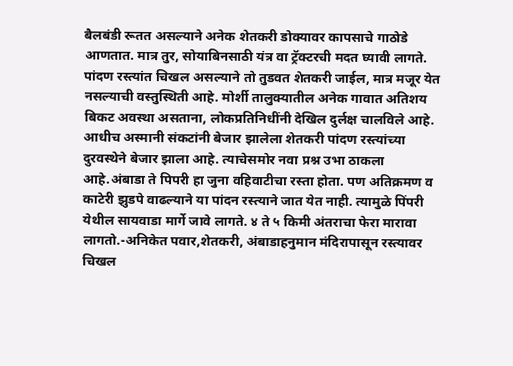बैलबंडी रूतत असल्याने अनेक शेतकरी डोक्यावर कापसाचे गाठोडे आणतात. मात्र तुर, सोयाबिनसाठी यंत्र वा ट्रॅक्टरची मदत घ्यावी लागते. पांदण रस्त्यांत चिखल असल्याने तो तुडवत शेतकरी जाईल, मात्र मजूर येत नसल्याची वस्तुस्थिती आहे. मोर्शी तालुक्यातील अनेक गावात अतिशय बिकट अवस्था असताना, लोकप्रतिनिधींनी देखिल दुर्लक्ष चालविले आहे. आधीच अस्मानी संकटांनी बेजार झालेला शेतकरी पांदण रस्त्यांच्या दुरवस्थेने बेजार झाला आहे. त्याचेसमोर नवा प्रश्न उभा ठाकला आहे.अंबाडा ते पिपरी हा जुना वहिवाटीचा रस्ता होता. पण अतिक्रमण व काटेरी झुडपे वाढल्याने या पांदन रस्त्याने जात येत नाही. त्यामुळे पिंपरी येथील सायवाडा मार्गे जावे लागते. ४ ते ५ किमी अंतराचा फेरा मारावा लागतो.-अनिकेत पवार,शेतकरी, अंबाडाहनुमान मंदिरापासून रस्त्यावर चिखल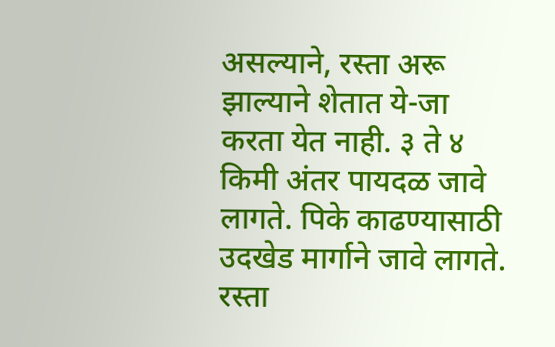असल्याने, रस्ता अरू झाल्याने शेतात ये-जा करता येत नाही. ३ ते ४ किमी अंतर पायदळ जावे लागते. पिके काढण्यासाठी उदखेड मार्गाने जावे लागते. रस्ता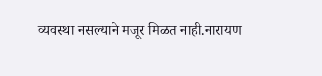व्यवस्था नसल्याने मजूर मिळत नाही.नारायण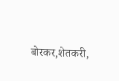बोरकर,शेतकरी,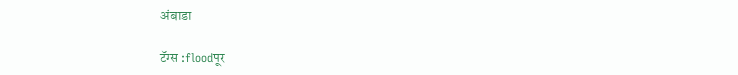अंबाडा

टॅग्स :floodपूर